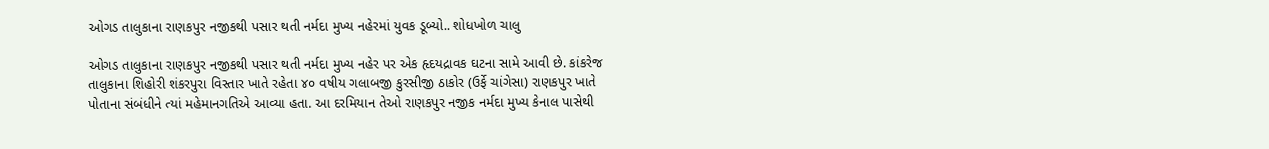ઓગડ તાલુકાના રાણકપુર નજીકથી પસાર થતી નર્મદા મુખ્ય નહેરમાં યુવક ડૂબ્યો.. શોધખોળ ચાલુ

ઓગડ તાલુકાના રાણકપુર નજીકથી પસાર થતી નર્મદા મુખ્ય નહેર પર એક હૃદયદ્રાવક ઘટના સામે આવી છે. કાંકરેજ તાલુકાના શિહોરી શંકરપુરા વિસ્તાર ખાતે રહેતા ૪૦ વષીય ગલાબજી કુરસીજી ઠાકોર (ઉર્ફે ચાંગેસા) રાણકપુર ખાતે પોતાના સંબંધીને ત્યાં મહેમાનગતિએ આવ્યા હતા. આ દરમિયાન તેઓ રાણકપુર નજીક નર્મદા મુખ્ય કેનાલ પાસેથી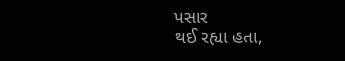પસાર
થઈ રહ્યા હતા,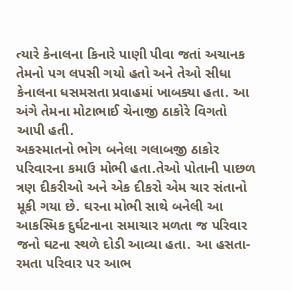ત્યારે કેનાલના કિનારે પાણી પીવા જતાં અચાનક તેમનો પગ લપસી ગયો હતો અને તેઓ સીધા કેનાલના ધસમસતા પ્રવાહમાં ખાબક્યા હતા. આ અંગે તેમના મોટાભાઈ ચેનાજી ઠાકોરે વિગતો આપી હતી.
અકસ્માતનો ભોગ બનેલા ગલાબજી ઠાકોર પરિવારના કમાઉ મોભી હતા.તેઓ પોતાની પાછળ ત્રણ દીકરીઓ અને એક દીકરો એમ ચાર સંતાનો મૂકી ગયા છે. ઘરના મોભી સાથે બનેલી આ આકસ્મિક દુર્ઘટનાના સમાચાર મળતા જ પરિવાર જનો ઘટના સ્થળે દોડી આવ્યા હતા. આ હસતા-રમતા પરિવાર પર આભ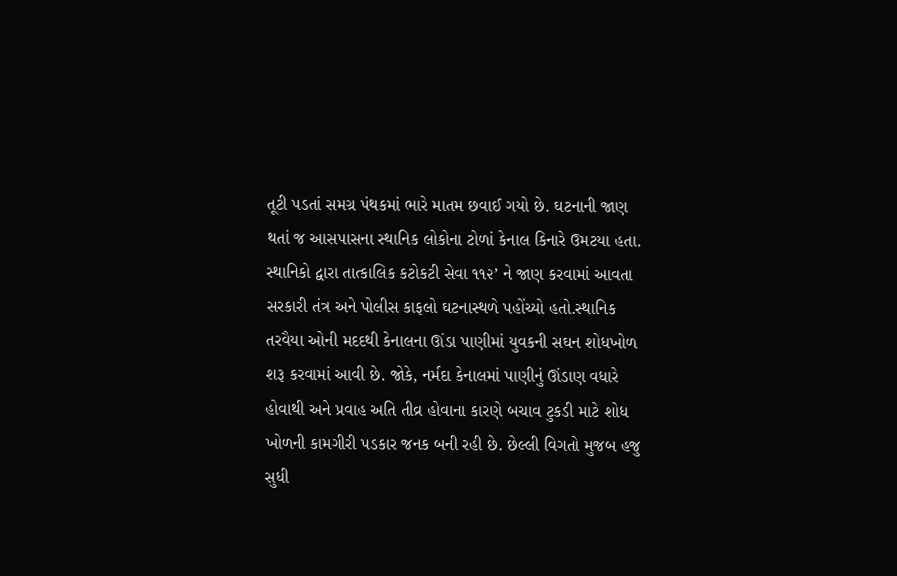તૂટી પડતાં સમગ્ર પંથકમાં ભારે માતમ છવાઈ ગયો છે. ઘટનાની જાણ થતાં જ આસપાસના સ્થાનિક લોકોના ટોળાં કેનાલ કિનારે ઉમટયા હતા. સ્થાનિકો દ્વારા તાત્કાલિક કટોકટી સેવા ૧૧૨’ ને જાણ કરવામાં આવતા સરકારી તંત્ર અને પોલીસ કાફલો ઘટનાસ્થળે પહોંચ્યો હતો.સ્થાનિક તરવૈયા ઓની મદદથી કેનાલના ઊંડા પાણીમાં યુવકની સઘન શોધખોળ શરૂ કરવામાં આવી છે. જોકે, નર્મદા કેનાલમાં પાણીનું ઊંડાણ વધારે હોવાથી અને પ્રવાહ અતિ તીવ્ર હોવાના કારણે બચાવ ટુકડી માટે શોધ ખોળની કામગીરી પડકાર જનક બની રહી છે. છેલ્લી વિગતો મુજબ હજુ સુધી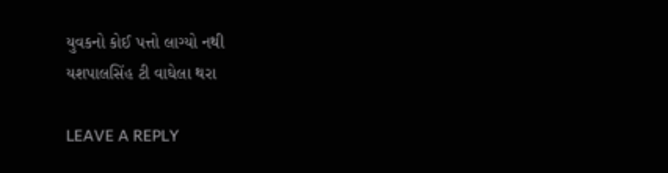યુવકનો કોઈ પત્તો લાગ્યો નથી
યશપાલસિંહ ટી વાઘેલા થરા

LEAVE A REPLY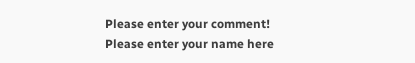Please enter your comment!
Please enter your name here